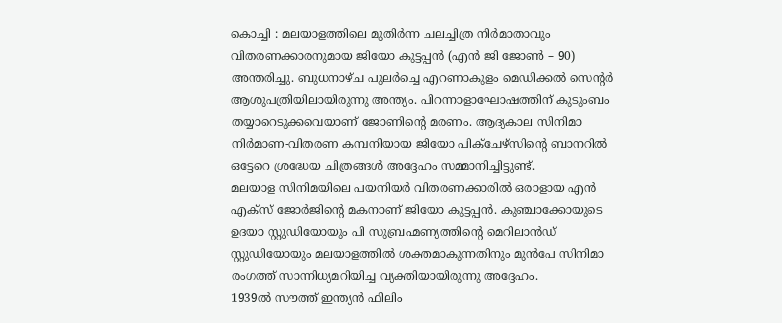കൊച്ചി : മലയാളത്തിലെ മുതിർന്ന ചലച്ചിത്ര നിർമാതാവും വിതരണക്കാരനുമായ ജിയോ കുട്ടപ്പൻ (എൻ ജി ജോൺ – 90) അന്തരിച്ചു. ബുധനാഴ്ച പുലർച്ചെ എറണാകുളം മെഡിക്കൽ സെന്റർ ആശുപത്രിയിലായിരുന്നു അന്ത്യം. പിറന്നാളാഘോഷത്തിന് കുടുംബം തയ്യാറെടുക്കവെയാണ് ജോണിന്റെ മരണം. ആദ്യകാല സിനിമാ നിർമാണ-വിതരണ കമ്പനിയായ ജിയോ പിക്ചേഴ്സിന്റെ ബാനറിൽ ഒട്ടേറെ ശ്രദ്ധേയ ചിത്രങ്ങൾ അദ്ദേഹം സമ്മാനിച്ചിട്ടുണ്ട്.
മലയാള സിനിമയിലെ പയനിയർ വിതരണക്കാരിൽ ഒരാളായ എൻ എക്സ് ജോർജിന്റെ മകനാണ് ജിയോ കുട്ടപ്പൻ. കുഞ്ചാക്കോയുടെ ഉദയാ സ്റ്റുഡിയോയും പി സുബ്രഹ്മണ്യത്തിന്റെ മെറിലാൻഡ് സ്റ്റുഡിയോയും മലയാളത്തിൽ ശക്തമാകുന്നതിനും മുൻപേ സിനിമാ രംഗത്ത് സാന്നിധ്യമറിയിച്ച വ്യക്തിയായിരുന്നു അദ്ദേഹം.
1939ൽ സൗത്ത് ഇന്ത്യൻ ഫിലിം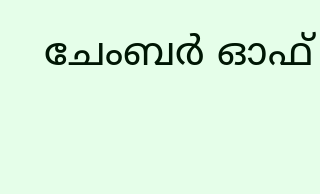ചേംബർ ഓഫ്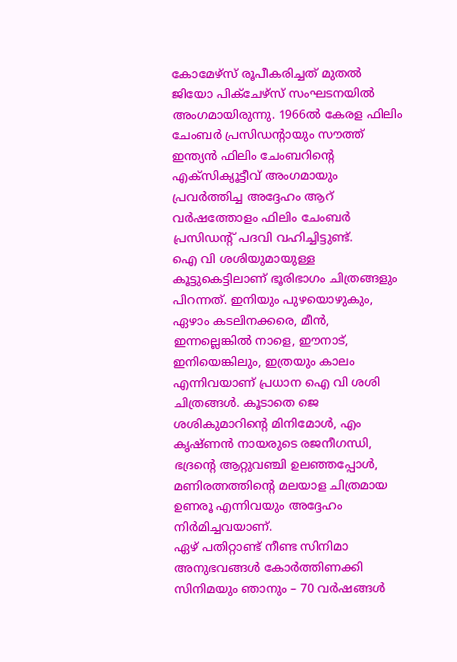കോമേഴ്സ് രൂപീകരിച്ചത് മുതൽ ജിയോ പിക്ചേഴ്സ് സംഘടനയിൽ അംഗമായിരുന്നു. 1966ൽ കേരള ഫിലിം ചേംബർ പ്രസിഡന്റായും സൗത്ത് ഇന്ത്യൻ ഫിലിം ചേംബറിന്റെ എക്സിക്യൂട്ടീവ് അംഗമായും പ്രവർത്തിച്ച അദ്ദേഹം ആറ് വർഷത്തോളം ഫിലിം ചേംബർ പ്രസിഡന്റ് പദവി വഹിച്ചിട്ടുണ്ട്.
ഐ വി ശശിയുമായുള്ള കൂട്ടുകെട്ടിലാണ് ഭൂരിഭാഗം ചിത്രങ്ങളും പിറന്നത്. ഇനിയും പുഴയൊഴുകും, ഏഴാം കടലിനക്കരെ, മീൻ, ഇന്നല്ലെങ്കിൽ നാളെ, ഈനാട്, ഇനിയെങ്കിലും, ഇത്രയും കാലം എന്നിവയാണ് പ്രധാന ഐ വി ശശി ചിത്രങ്ങൾ. കൂടാതെ ജെ ശശികുമാറിന്റെ മിനിമോൾ, എം കൃഷ്ണൻ നായരുടെ രജനീഗന്ധി, ഭദ്രന്റെ ആറ്റുവഞ്ചി ഉലഞ്ഞപ്പോൾ, മണിരത്നത്തിന്റെ മലയാള ചിത്രമായ ഉണരൂ എന്നിവയും അദ്ദേഹം നിർമിച്ചവയാണ്.
ഏഴ് പതിറ്റാണ്ട് നീണ്ട സിനിമാ അനുഭവങ്ങൾ കോർത്തിണക്കി സിനിമയും ഞാനും – 70 വർഷങ്ങൾ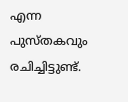എന്ന പുസ്തകവും രചിച്ചിട്ടുണ്ട്.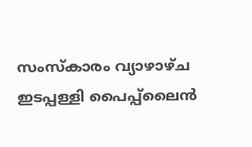സംസ്കാരം വ്യാഴാഴ്ച ഇടപ്പള്ളി പൈപ്പ്ലൈൻ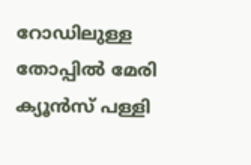റോഡിലുള്ള തോപ്പിൽ മേരി ക്യൂൻസ് പള്ളി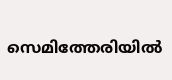സെമിത്തേരിയിൽ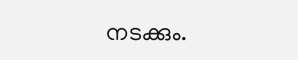നടക്കും.